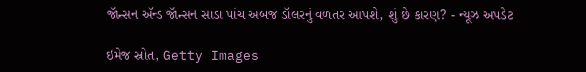જૉન્સન ઍન્ડ જૉન્સન સાડા પાંચ અબજ ડૉલરનું વળતર આપશે, શું છે કારણ? - ન્યૂઝ અપડેટ

ઇમેજ સ્રોત, Getty Images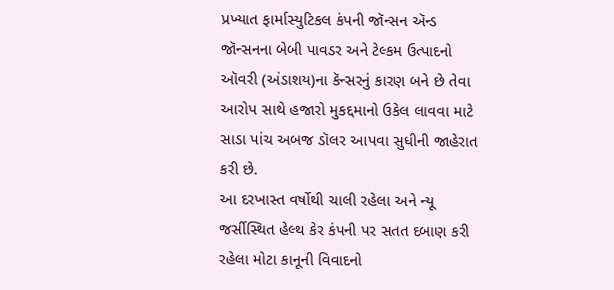પ્રખ્યાત ફાર્માસ્યુટિકલ કંપની જૉન્સન ઍન્ડ જૉન્સનના બેબી પાવડર અને ટેલ્કમ ઉત્પાદનો ઑવરી (અંડાશય)ના કૅન્સરનું કારણ બને છે તેવા આરોપ સાથે હજારો મુકદ્દમાનો ઉકેલ લાવવા માટે સાડા પાંચ અબજ ડૉલર આપવા સુધીની જાહેરાત કરી છે.
આ દરખાસ્ત વર્ષોથી ચાલી રહેલા અને ન્યૂ જર્સીસ્થિત હેલ્થ કેર કંપની પર સતત દબાણ કરી રહેલા મોટા કાનૂની વિવાદનો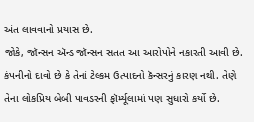અંત લાવવાનો પ્રયાસ છે.
જોકે, જૉન્સન ઍન્ડ જૉન્સન સતત આ આરોપોને નકારતી આવી છે. કંપનીનો દાવો છે કે તેનાં ટેલ્કમ ઉત્પાદનો કૅન્સરનું કારણ નથી. તેણે તેના લોકપ્રિય બેબી પાવડરની ફૉર્મ્યૂલામાં પણ સુધારો કર્યો છે.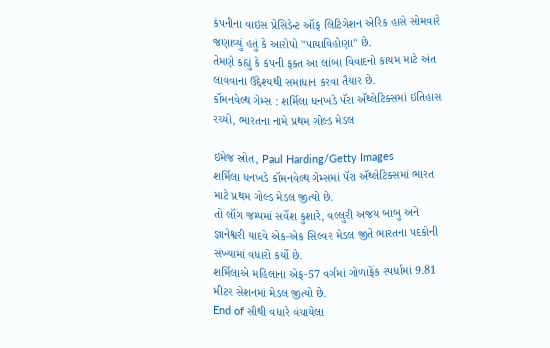કંપનીના વાઇસ પ્રેસિડેન્ટ ઑફ લિટિગેશન એરિક હાસે સોમવારે જણાવ્યું હતું કે આરોપો "પાયાવિહોણા" છે.
તેમણે કહ્યું કે કંપની ફક્ત આ લાંબા વિવાદનો કાયમ માટે અંત લાવવાના ઉદ્દેશ્યથી સમાધાન કરવા તૈયાર છે.
કૉમનવેલ્થ ગેમ્સ : શર્મિલા ધનખડે પૅરા ઍથ્લેટિક્સમાં ઇતિહાસ રચ્યો, ભારતના નામે પ્રથમ ગોલ્ડ મેડલ

ઇમેજ સ્રોત, Paul Harding/Getty Images
શર્મિલા ધનખડે કૉમનવેલ્થ ગેમ્સમાં પૅરા ઍથ્લેટિક્સમાં ભારત માટે પ્રથમ ગોલ્ડ મેડલ જીત્યો છે.
તો લૉંગ જમ્પમાં સર્વેશ કુશારે, વલ્લુરી અજય બાબુ અને જ્ઞાનેશ્વરી યાદવે એક-એક સિલ્વર મેડલ જીતે ભારતના પદકોની સંખ્યામાં વધારો કર્યો છે.
શર્મિલાએ મહિલાના એફ-57 વર્ગમાં ગોળાફેંક સ્પર્ધામાં 9.81 મીટર સેશનમાં મેડલ જીત્યો છે.
End of સૌથી વધારે વંચાયેલા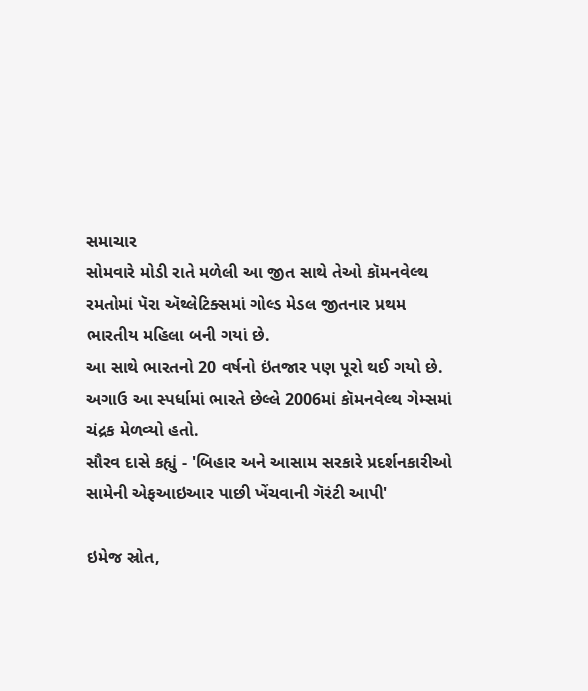સમાચાર
સોમવારે મોડી રાતે મળેલી આ જીત સાથે તેઓ કૉમનવેલ્થ રમતોમાં પૅરા ઍથ્લેટિક્સમાં ગોલ્ડ મેડલ જીતનાર પ્રથમ ભારતીય મહિલા બની ગયાં છે.
આ સાથે ભારતનો 20 વર્ષનો ઇંતજાર પણ પૂરો થઈ ગયો છે.
અગાઉ આ સ્પર્ધામાં ભારતે છેલ્લે 2006માં કૉમનવેલ્થ ગેમ્સમાં ચંદ્રક મેળવ્યો હતો.
સૌરવ દાસે કહ્યું - 'બિહાર અને આસામ સરકારે પ્રદર્શનકારીઓ સામેની એફઆઇઆર પાછી ખેંચવાની ગૅરંટી આપી'

ઇમેજ સ્રોત,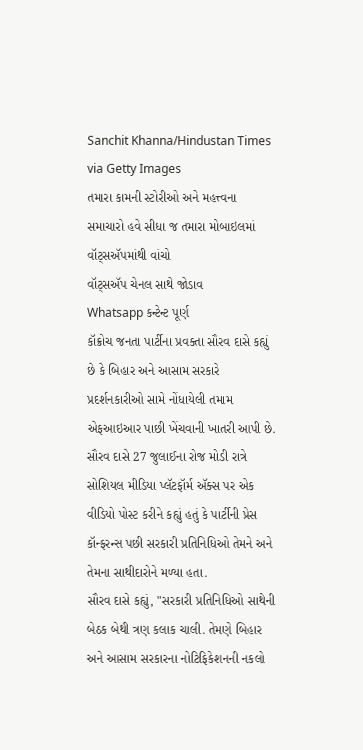Sanchit Khanna/Hindustan Times via Getty Images
તમારા કામની સ્ટોરીઓ અને મહત્ત્વના સમાચારો હવે સીધા જ તમારા મોબાઇલમાં વૉટ્સઍપમાંથી વાંચો
વૉટ્સઍપ ચેનલ સાથે જોડાવ
Whatsapp કન્ટેન્ટ પૂર્ણ
કૉક્રોચ જનતા પાર્ટીના પ્રવક્તા સૌરવ દાસે કહ્યું છે કે બિહાર અને આસામ સરકારે પ્રદર્શનકારીઓ સામે નોંધાયેલી તમામ એફઆઇઆર પાછી ખેંચવાની ખાતરી આપી છે.
સૌરવ દાસે 27 જુલાઈના રોજ મોડી રાત્રે સોશિયલ મીડિયા પ્લૅટફૉર્મ ઍક્સ પર એક વીડિયો પોસ્ટ કરીને કહ્યું હતું કે પાર્ટીની પ્રેસ કૉન્ફરન્સ પછી સરકારી પ્રતિનિધિઓ તેમને અને તેમના સાથીદારોને મળ્યા હતા.
સૌરવ દાસે કહ્યું, "સરકારી પ્રતિનિધિઓ સાથેની બેઠક બેથી ત્રણ કલાક ચાલી. તેમણે બિહાર અને આસામ સરકારના નોટિફિકેશનની નકલો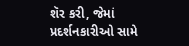શૅર કરી, જેમાં પ્રદર્શનકારીઓ સામે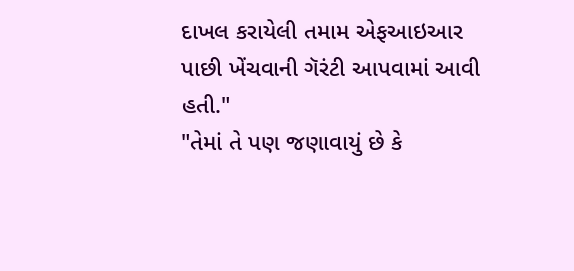દાખલ કરાયેલી તમામ એફઆઇઆર પાછી ખેંચવાની ગૅરંટી આપવામાં આવી હતી."
"તેમાં તે પણ જણાવાયું છે કે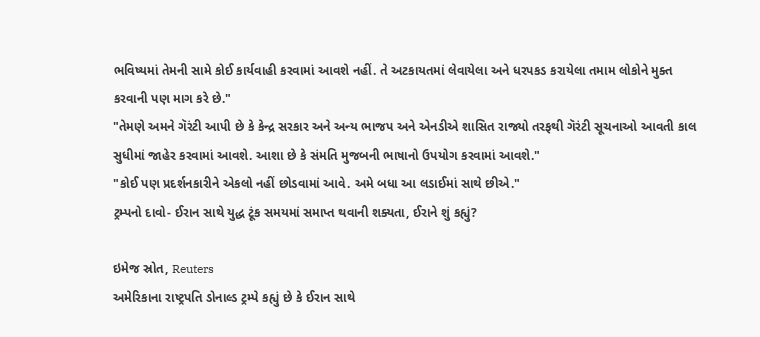ભવિષ્યમાં તેમની સામે કોઈ કાર્યવાહી કરવામાં આવશે નહીં. તે અટકાયતમાં લેવાયેલા અને ધરપકડ કરાયેલા તમામ લોકોને મુક્ત કરવાની પણ માગ કરે છે."
"તેમણે અમને ગૅરંટી આપી છે કે કેન્દ્ર સરકાર અને અન્ય ભાજપ અને એનડીએ શાસિત રાજ્યો તરફથી ગૅરંટી સૂચનાઓ આવતી કાલ સુધીમાં જાહેર કરવામાં આવશે. આશા છે કે સંમતિ મુજબની ભાષાનો ઉપયોગ કરવામાં આવશે."
"કોઈ પણ પ્રદર્શનકારીને એકલો નહીં છોડવામાં આવે. અમે બધા આ લડાઈમાં સાથે છીએ."
ટ્રમ્પનો દાવો- ઈરાન સાથે યુદ્ધ ટૂંક સમયમાં સમાપ્ત થવાની શક્યતા, ઈરાને શું કહ્યું?

ઇમેજ સ્રોત, Reuters
અમેરિકાના રાષ્ટ્રપતિ ડોનાલ્ડ ટ્રમ્પે કહ્યું છે કે ઈરાન સાથે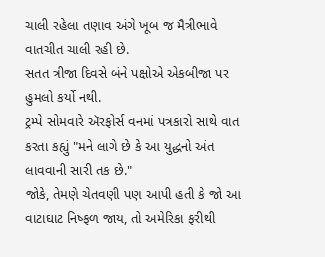ચાલી રહેલા તણાવ અંગે ખૂબ જ મૈત્રીભાવે વાતચીત ચાલી રહી છે.
સતત ત્રીજા દિવસે બંને પક્ષોએ એકબીજા પર હુમલો કર્યો નથી.
ટ્રમ્પે સોમવારે ઍરફોર્સ વનમાં પત્રકારો સાથે વાત કરતા કહ્યું "મને લાગે છે કે આ યુદ્ધનો અંત લાવવાની સારી તક છે."
જોકે, તેમણે ચેતવણી પણ આપી હતી કે જો આ વાટાઘાટ નિષ્ફળ જાય, તો અમેરિકા ફરીથી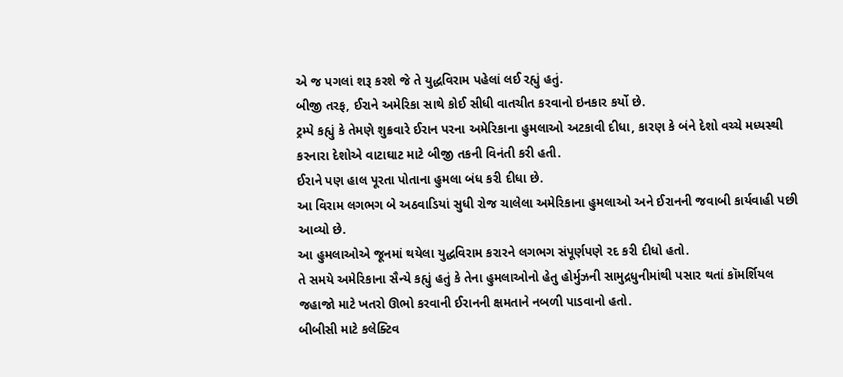એ જ પગલાં શરૂ કરશે જે તે યુદ્ધવિરામ પહેલાં લઈ રહ્યું હતું.
બીજી તરફ, ઈરાને અમેરિકા સાથે કોઈ સીધી વાતચીત કરવાનો ઇનકાર કર્યો છે.
ટ્રમ્પે કહ્યું કે તેમણે શુક્રવારે ઈરાન પરના અમેરિકાના હુમલાઓ અટકાવી દીધા, કારણ કે બંને દેશો વચ્ચે મધ્યસ્થી કરનારા દેશોએ વાટાઘાટ માટે બીજી તકની વિનંતી કરી હતી.
ઈરાને પણ હાલ પૂરતા પોતાના હુમલા બંધ કરી દીધા છે.
આ વિરામ લગભગ બે અઠવાડિયાં સુધી રોજ ચાલેલા અમેરિકાના હુમલાઓ અને ઈરાનની જવાબી કાર્યવાહી પછી આવ્યો છે.
આ હુમલાઓએ જૂનમાં થયેલા યુદ્ધવિરામ કરારને લગભગ સંપૂર્ણપણે રદ કરી દીધો હતો.
તે સમયે અમેરિકાના સૈન્યે કહ્યું હતું કે તેના હુમલાઓનો હેતુ હોર્મુઝની સામુદ્રધુનીમાંથી પસાર થતાં કૉમર્શિયલ જહાજો માટે ખતરો ઊભો કરવાની ઈરાનની ક્ષમતાને નબળી પાડવાનો હતો.
બીબીસી માટે કલેક્ટિવ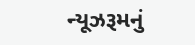ન્યૂઝરૂમનું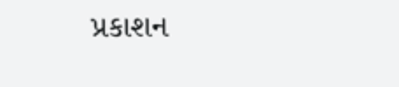પ્રકાશન